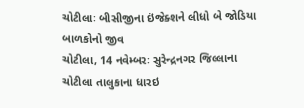ચોટીલાઃ બીસીજીના ઇંજેક્શને લીધો બે જોડિયા બાળકોનો જીવ
ચોટીલા, 14 નવેમ્બરઃ સુરેન્દ્રનગર જિલ્લાના ચોટીલા તાલુકાના ધારઇ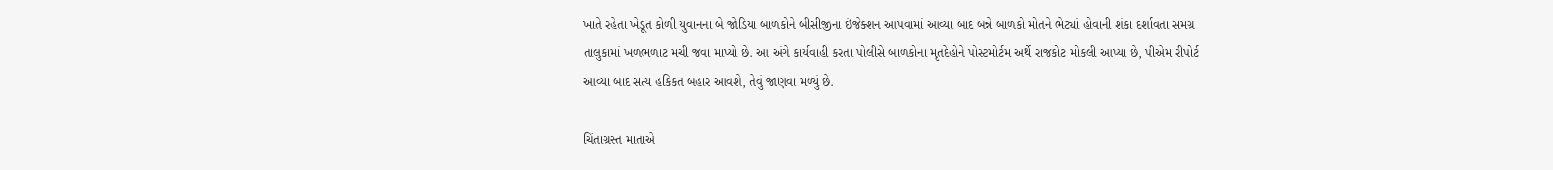ખાતે રહેતા ખેડૂત કોળી યુવાનના બે જોડિયા બાળકોને બીસીજીના ઇંજેક્શન આપવામાં આવ્યા બાદ બન્ને બાળકો મોતને ભેટ્યાં હોવાની શંકા દર્શાવતા સમગ્ર તાલુકામાં ખળભળાટ મચી જવા માપ્યો છે. આ અંગે કાર્યવાહી કરતા પોલીસે બાળકોના મૃતદેહોને પોસ્ટમોર્ટમ અર્થે રાજકોટ મોકલી આપ્યા છે, પીએમ રીપોર્ટ આવ્યા બાદ સત્ય હકિકત બહાર આવશે, તેવું જાણવા મળ્યું છે.

ચિંતાગ્રસ્ત માતાએ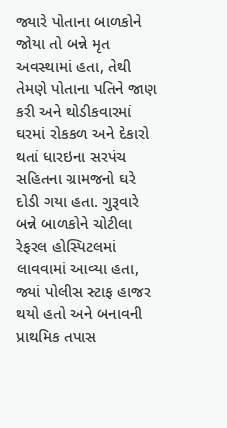જ્યારે પોતાના બાળકોને જોયા તો બન્ને મૃત અવસ્થામાં હતા, તેથી તેમણે પોતાના પતિને જાણ કરી અને થોડીકવારમાં ઘરમાં રોકકળ અને દેકારો થતાં ધારઇના સરપંચ સહિતના ગ્રામજનો ઘરે દોડી ગયા હતા. ગુરૂવારે બન્ને બાળકોને ચોટીલા રેફરલ હોસ્પિટલમાં લાવવામાં આવ્યા હતા, જ્યાં પોલીસ સ્ટાફ હાજર થયો હતો અને બનાવની પ્રાથમિક તપાસ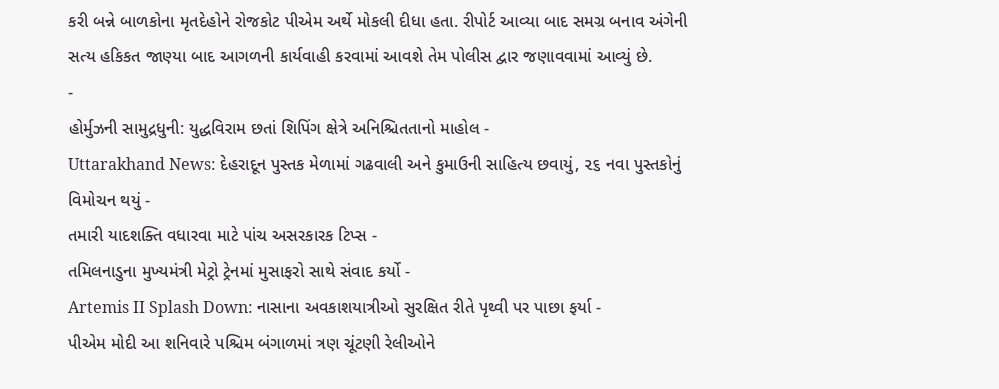કરી બન્ને બાળકોના મૃતદેહોને રોજકોટ પીએમ અર્થે મોકલી દીધા હતા. રીપોર્ટ આવ્યા બાદ સમગ્ર બનાવ અંગેની સત્ય હકિકત જાણ્યા બાદ આગળની કાર્યવાહી કરવામાં આવશે તેમ પોલીસ દ્વાર જણાવવામાં આવ્યું છે.
-
હોર્મુઝની સામુદ્રધુની: યુદ્ધવિરામ છતાં શિપિંગ ક્ષેત્રે અનિશ્ચિતતાનો માહોલ -
Uttarakhand News: દેહરાદૂન પુસ્તક મેળામાં ગઢવાલી અને કુમાઉની સાહિત્ય છવાયું, ૨૬ નવા પુસ્તકોનું વિમોચન થયું -
તમારી યાદશક્તિ વધારવા માટે પાંચ અસરકારક ટિપ્સ -
તમિલનાડુના મુખ્યમંત્રી મેટ્રો ટ્રેનમાં મુસાફરો સાથે સંવાદ કર્યો -
Artemis II Splash Down: નાસાના અવકાશયાત્રીઓ સુરક્ષિત રીતે પૃથ્વી પર પાછા ફર્યા -
પીએમ મોદી આ શનિવારે પશ્ચિમ બંગાળમાં ત્રણ ચૂંટણી રેલીઓને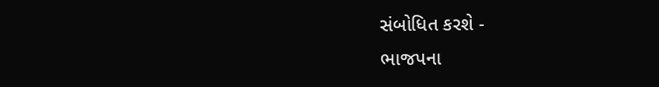સંબોધિત કરશે -
ભાજપના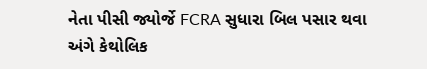નેતા પીસી જ્યોર્જે FCRA સુધારા બિલ પસાર થવા અંગે કેથોલિક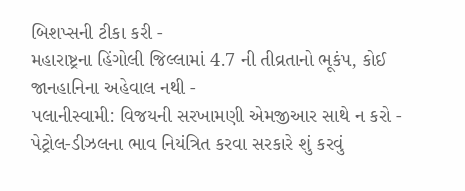બિશપ્સની ટીકા કરી -
મહારાષ્ટ્રના હિંગોલી જિલ્લામાં 4.7 ની તીવ્રતાનો ભૂકંપ, કોઈ જાનહાનિના અહેવાલ નથી -
પલાનીસ્વામી: વિજયની સરખામણી એમજીઆર સાથે ન કરો -
પેટ્રોલ-ડીઝલના ભાવ નિયંત્રિત કરવા સરકારે શું કરવું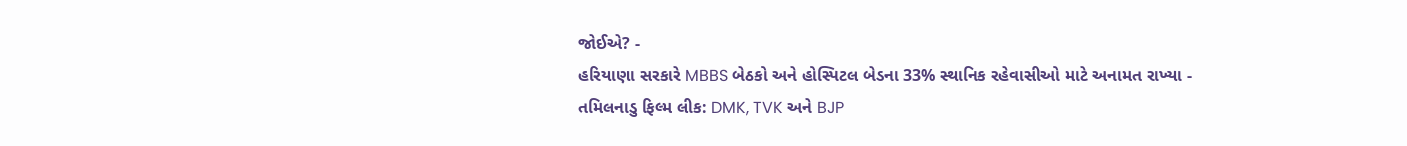જોઈએ? -
હરિયાણા સરકારે MBBS બેઠકો અને હોસ્પિટલ બેડના 33% સ્થાનિક રહેવાસીઓ માટે અનામત રાખ્યા -
તમિલનાડુ ફિલ્મ લીક: DMK, TVK અને BJP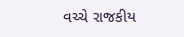વચ્ચે રાજકીય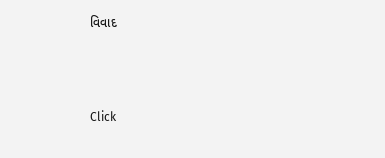વિવાદ



Click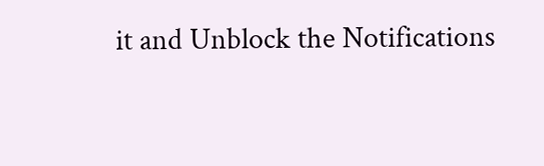it and Unblock the Notifications